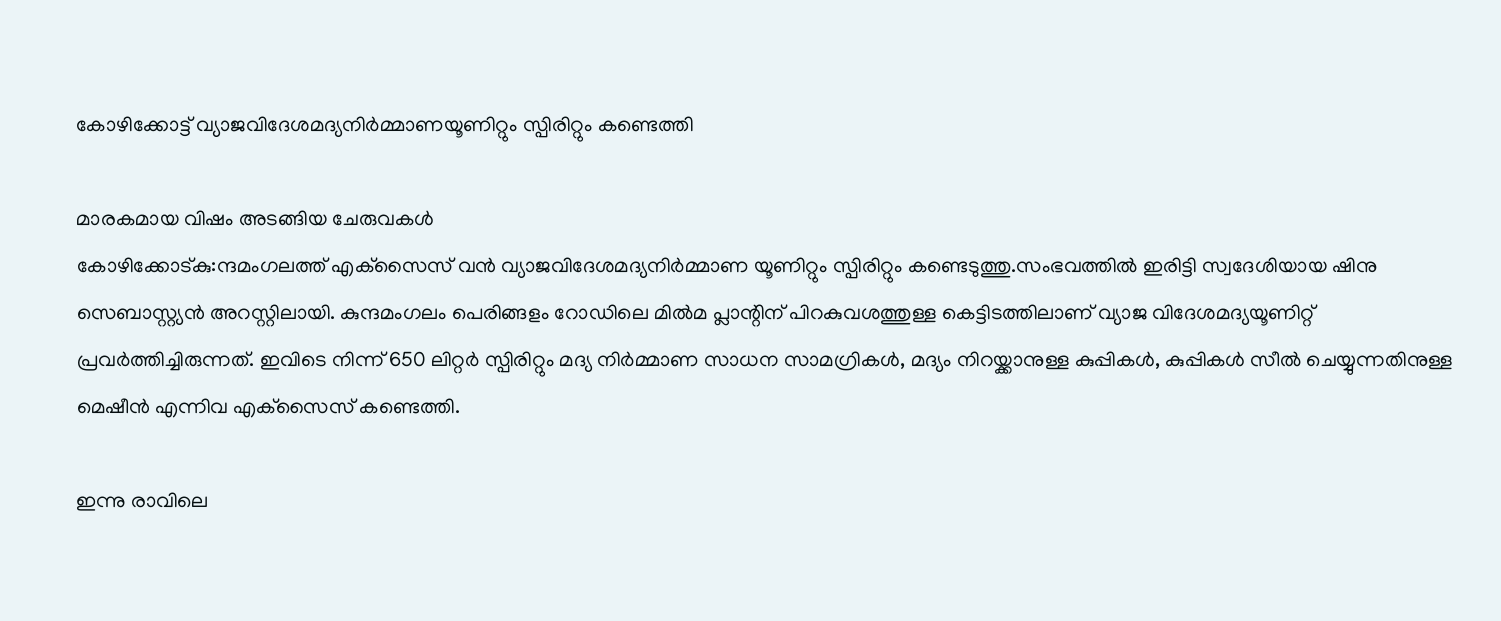കോഴിക്കോട്ട് വ്യാജവിദേശമദ്യനിര്‍മ്മാണയൂണിറ്റും സ്പിരിറ്റും കണ്ടെത്തി

മാരകമായ വിഷം അടങ്ങിയ ചേരുവകള്‍
കോഴിക്കോട്കു:ന്ദമംഗലത്ത് എക്‌സൈസ് വന്‍ വ്യാജവിദേശമദ്യനിര്‍മ്മാണ യൂണിറ്റും സ്പിരിറ്റും കണ്ടെടുത്തു.സംഭവത്തില്‍ ഇരിട്ടി സ്വദേശിയായ ഷിനു സെബാസ്റ്റ്യന്‍ അറസ്റ്റിലായി. കുന്ദമംഗലം പെരിങ്ങളം റോഡിലെ മില്‍മ പ്ലാന്റിന് പിറകുവശത്തുള്ള കെട്ടിടത്തിലാണ് വ്യാജ വിദേശമദ്യയൂണിറ്റ് പ്രവര്‍ത്തിച്ചിരുന്നത്. ഇവിടെ നിന്ന് 650 ലിറ്റര്‍ സ്പിരിറ്റും മദ്യ നിര്‍മ്മാണ സാധന സാമഗ്രികള്‍, മദ്യം നിറയ്ക്കാനുള്ള കുപ്പികള്‍, കുപ്പികള്‍ സീല്‍ ചെയ്യുന്നതിനുള്ള മെഷീന്‍ എന്നിവ എക്‌സൈസ് കണ്ടെത്തി.

ഇന്നു രാവിലെ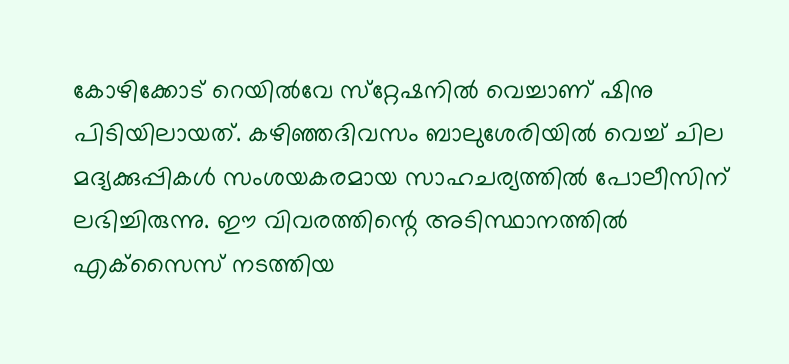കോഴിക്കോട് റെയില്‍വേ സ്‌റ്റേഷനില്‍ വെച്ചാണ് ഷിനു പിടിയിലായത്. കഴിഞ്ഞദിവസം ബാലുശേരിയില്‍ വെച്ച് ചില മദ്യക്കുപ്പികള്‍ സംശയകരമായ സാഹചര്യത്തില്‍ പോലീസിന് ലഭിച്ചിരുന്നു. ഈ വിവരത്തിന്റെ അടിസ്ഥാനത്തില്‍ എക്‌സൈസ് നടത്തിയ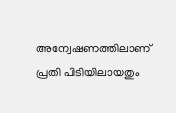അന്വേഷണത്തിലാണ് പ്രതി പിടിയിലായതും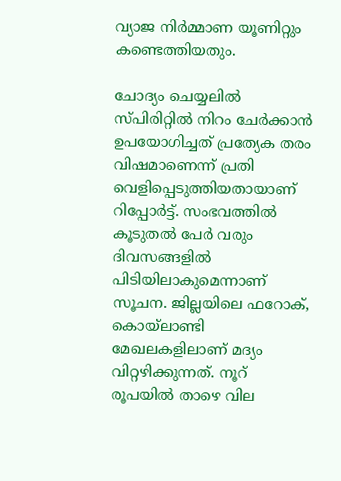വ്യാജ നിര്‍മ്മാണ യൂണിറ്റും കണ്ടെത്തിയതും.

ചോദ്യം ചെയ്യലില്‍ സ്പിരിറ്റില്‍ നിറം ചേര്‍ക്കാന്‍ ഉപയോഗിച്ചത് പ്രത്യേക തരം വിഷമാണെന്ന് പ്രതി വെളിപ്പെടുത്തിയതായാണ് റിപ്പോര്‍ട്ട്. സംഭവത്തില്‍ കൂടുതല്‍ പേര്‍ വരും ദിവസങ്ങളില്‍ പിടിയിലാകുമെന്നാണ് സൂചന. ജില്ലയിലെ ഫറോക്, കൊയ്‌ലാണ്ടി മേഖലകളിലാണ് മദ്യം വിറ്റഴിക്കുന്നത്. നൂറ് രൂപയില്‍ താഴെ വില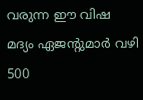വരുന്ന ഈ വിഷ മദ്യം ഏജന്റുമാര്‍ വഴി 500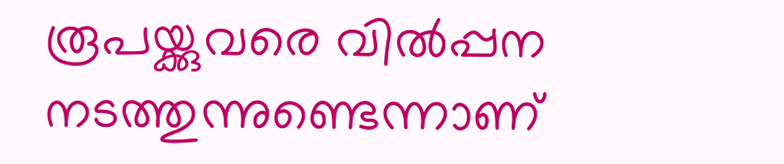രൂപയ്ക്കുവരെ വില്‍പ്പന നടത്തുന്നുണ്ടെന്നാണ്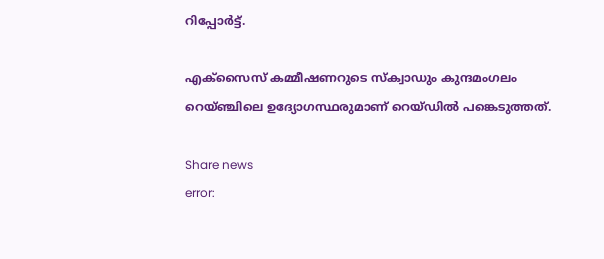റിപ്പോര്‍ട്ട്.

എക്‌സൈസ് കമ്മീഷണറുടെ സ്‌ക്വാഡും കുന്ദമംഗലം റെയ്ഞ്ചിലെ ഉദ്യോഗസ്ഥരുമാണ് റെയ്ഡില്‍ പങ്കെടുത്തത്.

Share news
error: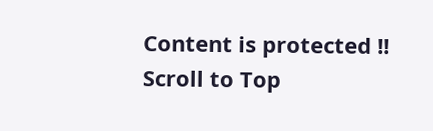Content is protected !!
Scroll to Top